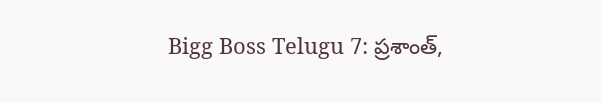Bigg Boss Telugu 7: ప్రశాంత్,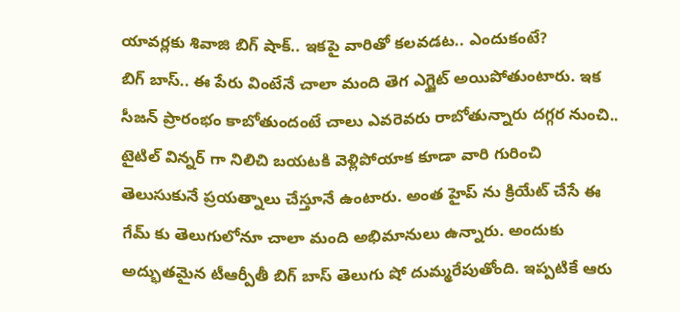యావర్లకు శివాజి బిగ్ షాక్.. ఇకపై వారితో కలవడట.. ఎందుకంటే?
బిగ్ బాస్.. ఈ పేరు వింటేనే చాలా మంది తెగ ఎగ్జైట్ అయిపోతుంటారు. ఇక సీజన్ ప్రారంభం కాబోతుందంటే చాలు ఎవరెవరు రాబోతున్నారు దగ్గర నుంచి.. టైటిల్ విన్నర్ గా నిలిచి బయటకి వెళ్లిపోయాక కూడా వారి గురించి తెలుసుకునే ప్రయత్నాలు చేస్తూనే ఉంటారు. అంత హైప్ ను క్రియేట్ చేసే ఈ గేమ్ కు తెలుగులోనూ చాలా మంది అభిమానులు ఉన్నారు. అందుకు అద్భుతమైన టీఆర్పీతీ బిగ్ బాస్ తెలుగు షో దుమ్మరేపుతోంది. ఇప్పటికే ఆరు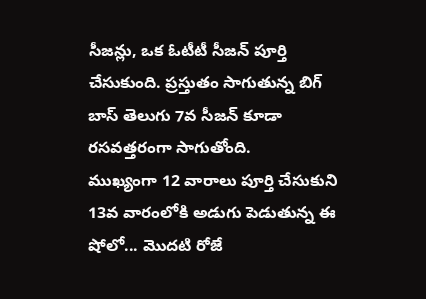సీజన్లు, ఒక ఓటీటీ సీజన్ పూర్తి చేసుకుంది. ప్రస్తుతం సాగుతున్న బిగ్ బాస్ తెలుగు 7వ సీజన్ కూడా రసవత్తరంగా సాగుతోంది.
ముఖ్యంగా 12 వారాలు పూర్తి చేసుకుని 13వ వారంలోకి అడుగు పెడుతున్న ఈ షోలో... మొదటి రోజే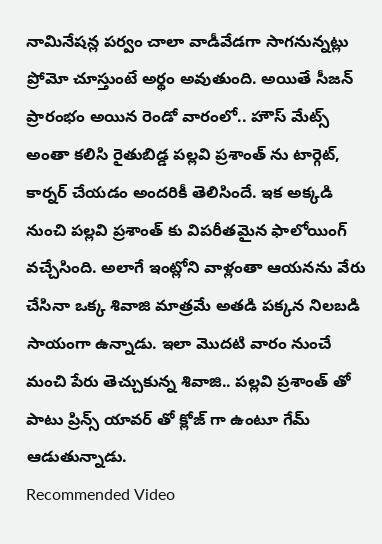నామినేషన్ల పర్వం చాలా వాడీవేడగా సాగనున్నట్లు ప్రోమో చూస్తుంటే అర్థం అవుతుంది. అయితే సీజన్ ప్రారంభం అయిన రెండో వారంలో.. హౌస్ మేట్స్ అంతా కలిసి రైతుబిడ్డ పల్లవి ప్రశాంత్ ను టార్గెట్, కార్నర్ చేయడం అందరికీ తెలిసిందే. ఇక అక్కడి నుంచి పల్లవి ప్రశాంత్ కు విపరీతమైన ఫాలోయింగ్ వచ్చేసింది. అలాగే ఇంట్లోని వాళ్లంతా ఆయనను వేరు చేసినా ఒక్క శివాజి మాత్రమే అతడి పక్కన నిలబడి సాయంగా ఉన్నాడు. ఇలా మొదటి వారం నుంచే మంచి పేరు తెచ్చుకున్న శివాజి.. పల్లవి ప్రశాంత్ తో పాటు ప్రిన్స్ యావర్ తో క్లోజ్ గా ఉంటూ గేమ్ ఆడుతున్నాడు.
Recommended Video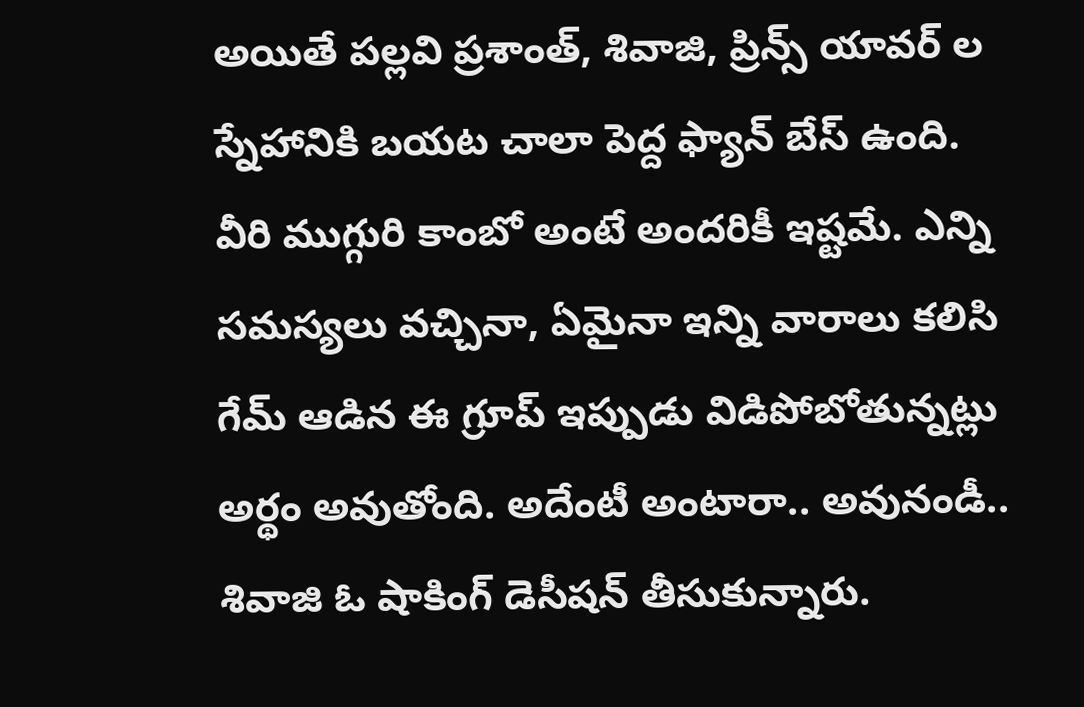అయితే పల్లవి ప్రశాంత్, శివాజి, ప్రిన్స్ యావర్ ల స్నేహానికి బయట చాలా పెద్ద ఫ్యాన్ బేస్ ఉంది. వీరి ముగ్గురి కాంబో అంటే అందరికీ ఇష్టమే. ఎన్ని సమస్యలు వచ్చినా, ఏమైనా ఇన్ని వారాలు కలిసి గేమ్ ఆడిన ఈ గ్రూప్ ఇప్పుడు విడిపోబోతున్నట్లు అర్థం అవుతోంది. అదేంటీ అంటారా.. అవునండీ.. శివాజి ఓ షాకింగ్ డెసీషన్ తీసుకున్నారు.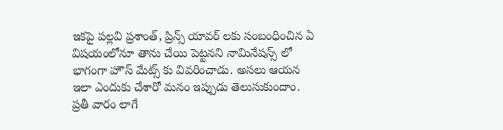ఇకపై పల్లవి ప్రశాంత్, ప్రిన్స్ యావర్ లకు సంబంధించిన ఏ విషయంలోనూ తాను చేయి పెట్టనని నామినేషన్స్ లో భాగంగా హౌస్ మేట్స్ కు వివరించాడు. అసలు ఆయన ఇలా ఎందుకు చేశారో మనం ఇప్పుడు తెలుసుకుందాం.
ప్రతీ వారం లాగే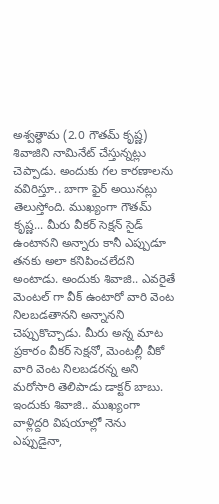అశ్వత్థామ (2.0 గౌతమ్ కృష్ణ) శివాజిని నామినేట్ చేస్తున్నట్లు చెప్పాడు. అందుకు గల కారణాలను వవిరిస్తూ.. బాగా ఫైర్ అయినట్లు తెలుస్తోంది. ముఖ్యంగా గౌతమ్ కృష్ణ... మీరు వీకర్ సెక్షన్ సైడ్ ఉంటానని అన్నారు కానీ ఎప్పుడూ తనకు అలా కనిపించలేదని అంటాడు. అందుకు శివాజి.. ఎవరైతే మెంటల్ గా వీక్ ఉంటారో వారి వెంట నిలబడతానని అన్నానని చెప్పుకొచ్చాడు. మీరు అన్న మాట ప్రకారం వీకర్ సెక్షనో, మెంటల్లీ వీకో వారి వెంట నిలబడరన్న అని మరోసారి తెలిపాడు డాక్టర్ బాబు.
ఇందుకు శివాజి.. ముఖ్యంగా వాళ్లిద్దరి విషయాల్లో నెను ఎప్పుడైనా,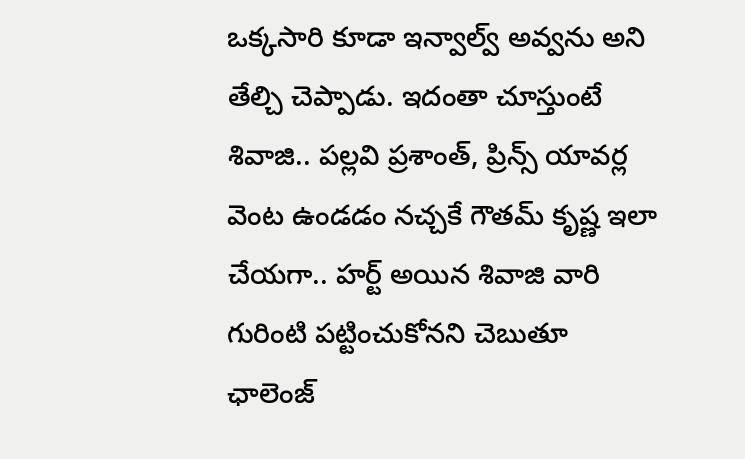ఒక్కసారి కూడా ఇన్వాల్వ్ అవ్వను అని తేల్చి చెప్పాడు. ఇదంతా చూస్తుంటే శివాజి.. పల్లవి ప్రశాంత్, ప్రిన్స్ యావర్ల వెంట ఉండడం నచ్చకే గౌతమ్ కృష్ణ ఇలా చేయగా.. హర్ట్ అయిన శివాజి వారి గురింటి పట్టించుకోనని చెబుతూ ఛాలెంజ్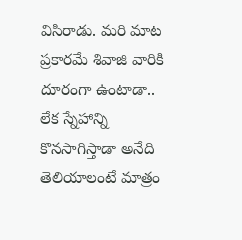విసిరాడు. మరి మాట ప్రకారమే శివాజి వారికి దూరంగా ఉంటాడా.. లేక స్నేహాన్ని కొనసాగిస్తాడా అనేది తెలియాలంటే మాత్రం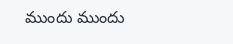ముందు ముందు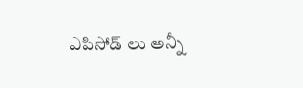ఎపిసోడ్ లు అన్నీ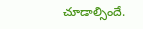చూడాల్సిందే.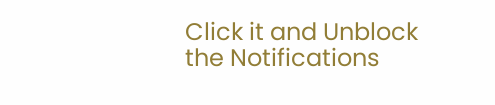Click it and Unblock the Notifications